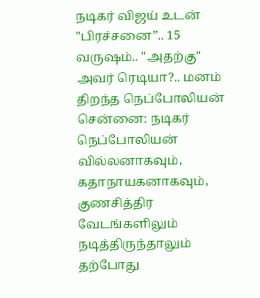நடிகர் விஜய் உடன் "பிரச்சனை”.. 15 வருஷம்.. "அதற்கு" அவர் ரெடியா?.. மனம் திறந்த நெப்போலியன்
சென்னை: நடிகர் நெப்போலியன் வில்லனாகவும், கதாநாயகனாகவும், குணசித்திர வேடங்களிலும் நடித்திருந்தாலும் தற்போது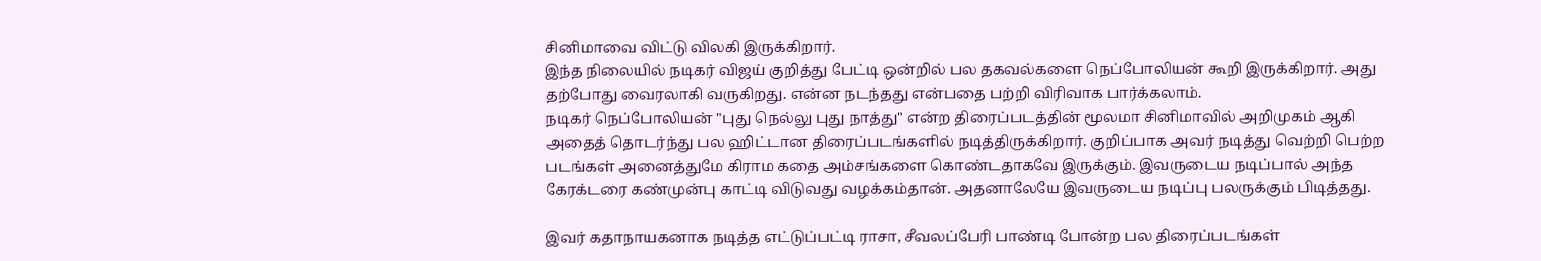சினிமாவை விட்டு விலகி இருக்கிறார்.
இந்த நிலையில் நடிகர் விஜய் குறித்து பேட்டி ஒன்றில் பல தகவல்களை நெப்போலியன் கூறி இருக்கிறார். அது தற்போது வைரலாகி வருகிறது. என்ன நடந்தது என்பதை பற்றி விரிவாக பார்க்கலாம்.
நடிகர் நெப்போலியன் "புது நெல்லு புது நாத்து" என்ற திரைப்படத்தின் மூலமா சினிமாவில் அறிமுகம் ஆகி அதைத் தொடர்ந்து பல ஹிட்டான திரைப்படங்களில் நடித்திருக்கிறார். குறிப்பாக அவர் நடித்து வெற்றி பெற்ற படங்கள் அனைத்துமே கிராம கதை அம்சங்களை கொண்டதாகவே இருக்கும். இவருடைய நடிப்பால் அந்த கேரக்டரை கண்முன்பு காட்டி விடுவது வழக்கம்தான். அதனாலேயே இவருடைய நடிப்பு பலருக்கும் பிடித்தது.

இவர் கதாநாயகனாக நடித்த எட்டுப்பட்டி ராசா, சீவலப்பேரி பாண்டி போன்ற பல திரைப்படங்கள்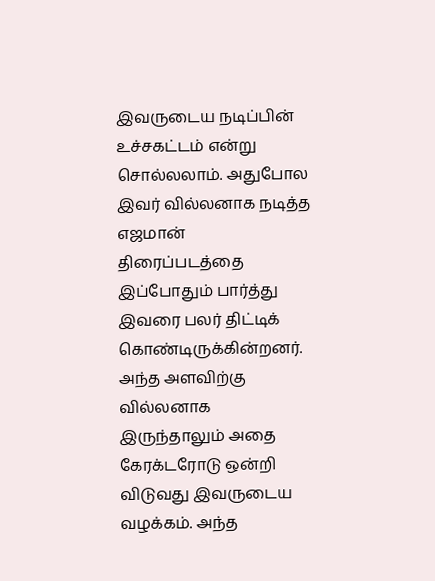இவருடைய நடிப்பின் உச்சகட்டம் என்று சொல்லலாம். அதுபோல இவர் வில்லனாக நடித்த எஜமான் திரைப்படத்தை இப்போதும் பார்த்து இவரை பலர் திட்டிக் கொண்டிருக்கின்றனர். அந்த அளவிற்கு வில்லனாக இருந்தாலும் அதை கேரக்டரோடு ஒன்றி விடுவது இவருடைய வழக்கம். அந்த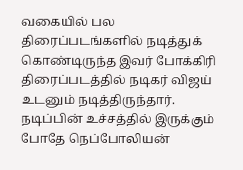வகையில் பல திரைப்படங்களில் நடித்துக் கொண்டிருந்த இவர் போக்கிரி திரைப்படத்தில் நடிகர் விஜய் உடனும் நடித்திருந்தார்.
நடிப்பின் உச்சத்தில் இருக்கும் போதே நெப்போலியன்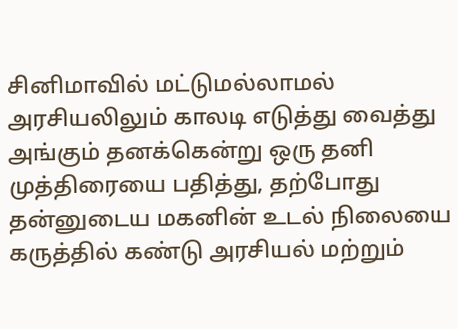சினிமாவில் மட்டுமல்லாமல் அரசியலிலும் காலடி எடுத்து வைத்து அங்கும் தனக்கென்று ஒரு தனி முத்திரையை பதித்து, தற்போது தன்னுடைய மகனின் உடல் நிலையை கருத்தில் கண்டு அரசியல் மற்றும்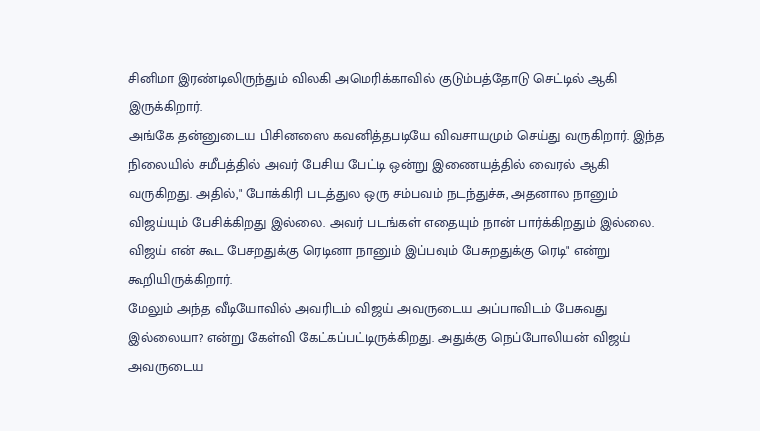சினிமா இரண்டிலிருந்தும் விலகி அமெரிக்காவில் குடும்பத்தோடு செட்டில் ஆகி இருக்கிறார்.
அங்கே தன்னுடைய பிசினஸை கவனித்தபடியே விவசாயமும் செய்து வருகிறார். இந்த நிலையில் சமீபத்தில் அவர் பேசிய பேட்டி ஒன்று இணையத்தில் வைரல் ஆகி வருகிறது. அதில்," போக்கிரி படத்துல ஒரு சம்பவம் நடந்துச்சு, அதனால நானும் விஜய்யும் பேசிக்கிறது இல்லை. அவர் படங்கள் எதையும் நான் பார்க்கிறதும் இல்லை. விஜய் என் கூட பேசறதுக்கு ரெடினா நானும் இப்பவும் பேசுறதுக்கு ரெடி" என்று கூறியிருக்கிறார்.
மேலும் அந்த வீடியோவில் அவரிடம் விஜய் அவருடைய அப்பாவிடம் பேசுவது இல்லையா? என்று கேள்வி கேட்கப்பட்டிருக்கிறது. அதுக்கு நெப்போலியன் விஜய் அவருடைய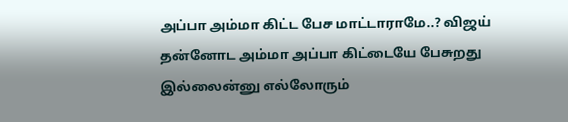அப்பா அம்மா கிட்ட பேச மாட்டாராமே..? விஜய் தன்னோட அம்மா அப்பா கிட்டையே பேசுறது இல்லைன்னு எல்லோரும்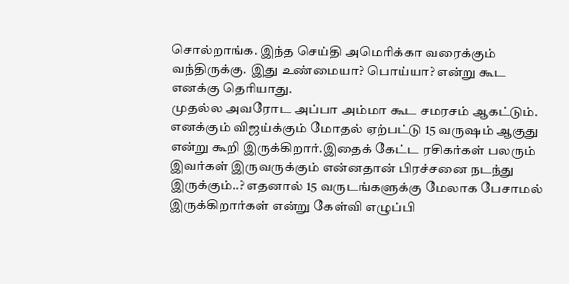சொல்றாங்க. இந்த செய்தி அமெரிக்கா வரைக்கும் வந்திருக்கு. இது உண்மையா? பொய்யா? என்று கூட எனக்கு தெரியாது.
முதல்ல அவரோட அப்பா அம்மா கூட சமரசம் ஆகட்டும். எனக்கும் விஜய்க்கும் மோதல் ஏற்பட்டு 15 வருஷம் ஆகுது என்று கூறி இருக்கிறார்.இதைக் கேட்ட ரசிகர்கள் பலரும் இவர்கள் இருவருக்கும் என்னதான் பிரச்சனை நடந்து இருக்கும்..? எதனால் 15 வருடங்களுக்கு மேலாக பேசாமல் இருக்கிறார்கள் என்று கேள்வி எழுப்பி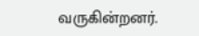வருகின்றனர்.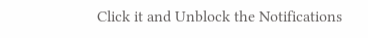Click it and Unblock the Notifications